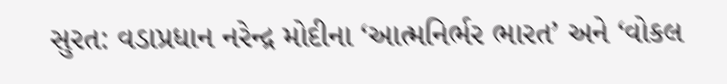સુરત: વડાપ્રધાન નરેન્દ્ર મોદીના ‘આત્મનિર્ભર ભારત’ અને ‘વોકલ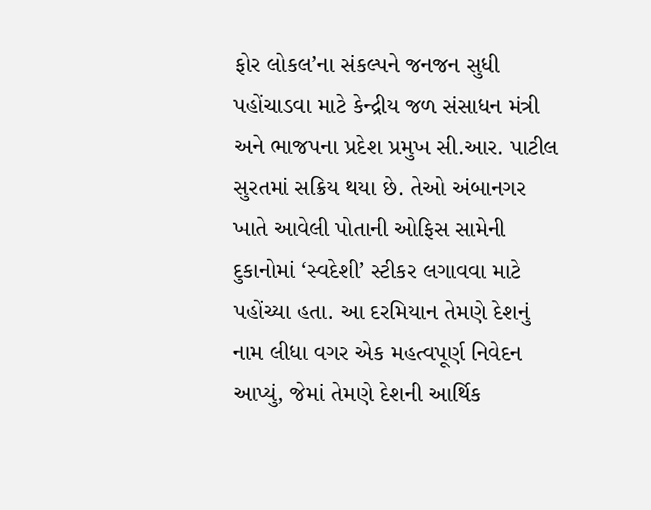ફોર લોકલ’ના સંકલ્પને જનજન સુધી પહોંચાડવા માટે કેન્દ્રીય જળ સંસાધન મંત્રી અને ભાજપના પ્રદેશ પ્રમુખ સી.આર. પાટીલ સુરતમાં સક્રિય થયા છે. તેઓ અંબાનગર ખાતે આવેલી પોતાની ઓફિસ સામેની દુકાનોમાં ‘સ્વદેશી’ સ્ટીકર લગાવવા માટે પહોંચ્યા હતા. આ દરમિયાન તેમણે દેશનું નામ લીધા વગર એક મહત્વપૂર્ણ નિવેદન આપ્યું, જેમાં તેમણે દેશની આર્થિક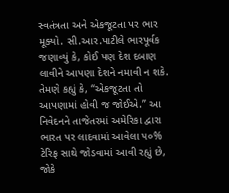સ્વતંત્રતા અને એકજૂટતા પર ભાર મૂક્યો. સી.આર.પાટીલે ભારપૂર્વક જણાવ્યું કે, કોઈ પણ દેશ દબાણ લાવીને આપણા દેશને નમાવી ન શકે. તેમણે કહ્યું કે, “એકજૂટતા તો આપણામાં હોવી જ જોઈએ.” આ નિવેદનને તાજેતરમાં અમેરિકા દ્વારા ભારત પર લાદવામાં આવેલા ૫૦% ટેરિફ સાથે જોડવામાં આવી રહ્યું છે, જોકે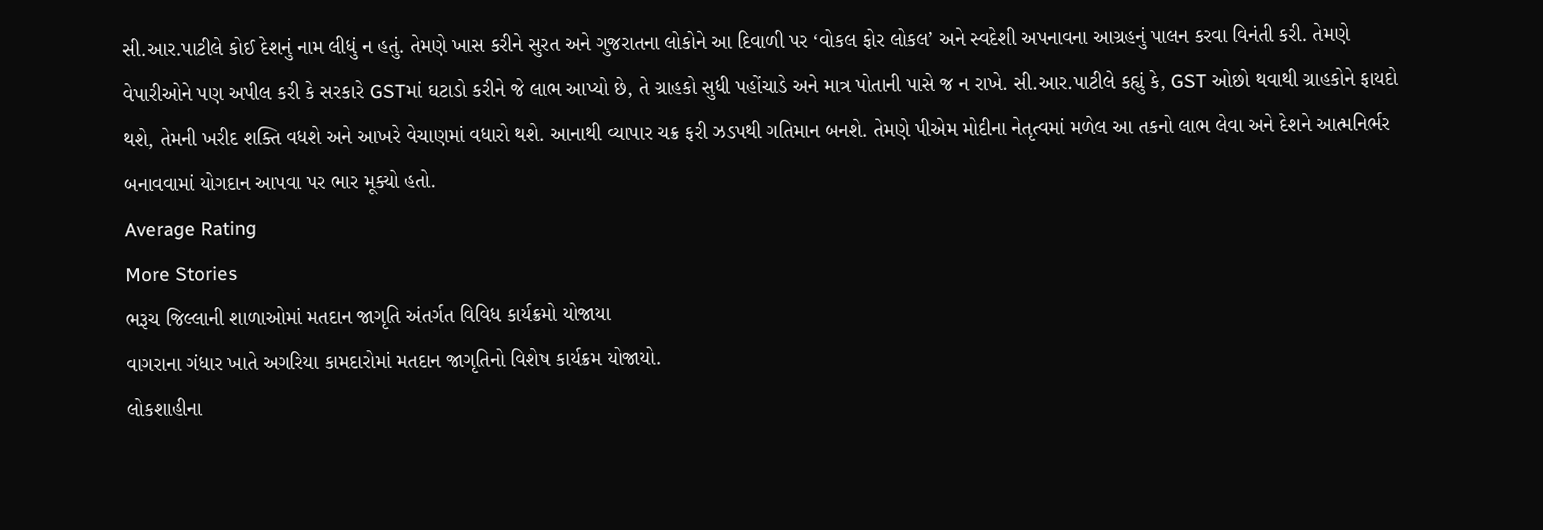સી.આર.પાટીલે કોઈ દેશનું નામ લીધું ન હતું. તેમણે ખાસ કરીને સુરત અને ગુજરાતના લોકોને આ દિવાળી પર ‘વોકલ ફોર લોકલ’ અને સ્વદેશી અપનાવના આગ્રહનું પાલન કરવા વિનંતી કરી. તેમણે વેપારીઓને પણ અપીલ કરી કે સરકારે GSTમાં ઘટાડો કરીને જે લાભ આપ્યો છે, તે ગ્રાહકો સુધી પહોંચાડે અને માત્ર પોતાની પાસે જ ન રાખે. સી.આર.પાટીલે કહ્યું કે, GST ઓછો થવાથી ગ્રાહકોને ફાયદો થશે, તેમની ખરીદ શક્તિ વધશે અને આખરે વેચાણમાં વધારો થશે. આનાથી વ્યાપાર ચક્ર ફરી ઝડપથી ગતિમાન બનશે. તેમણે પીએમ મોદીના નેતૃત્વમાં મળેલ આ તકનો લાભ લેવા અને દેશને આત્મનિર્ભર બનાવવામાં યોગદાન આપવા પર ભાર મૂક્યો હતો.
Average Rating
More Stories
ભરૂચ જિલ્લાની શાળાઓમાં મતદાન જાગૃતિ અંતર્ગત વિવિધ કાર્યક્રમો યોજાયા
વાગરાના ગંધાર ખાતે અગરિયા કામદારોમાં મતદાન જાગૃતિનો વિશેષ કાર્યક્રમ યોજાયો.
લોકશાહીના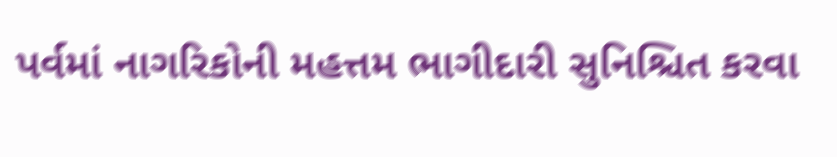પર્વમાં નાગરિકોની મહત્તમ ભાગીદારી સુનિશ્ચિત કરવા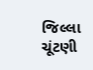જિલ્લા ચૂંટણી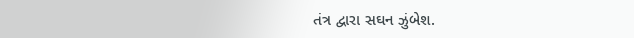તંત્ર દ્વારા સઘન ઝુંબેશ.